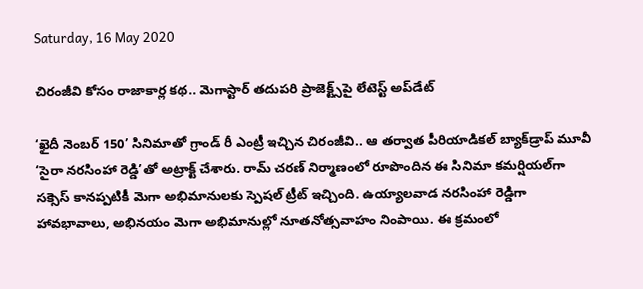Saturday, 16 May 2020

చిరంజీవి కోసం రాజాకార్ల కథ.. మెగాస్టార్ తదుపరి ప్రాజెక్ట్స్‌పై లేటెస్ట్ అప్‌డేట్

‘ఖైదీ నెంబర్ 150’ సినిమాతో గ్రాండ్ రీ ఎంట్రీ ఇచ్చిన చిరంజీవి.. ఆ తర్వాత పీరియాడికల్ బ్యాక్‌డ్రాప్ మూవీ ‘సైరా నరసింహా రెడ్డి’తో అట్రాక్ట్ చేశారు. రామ్ చరణ్ నిర్మాణంలో రూపొందిన ఈ సినిమా కమర్షియల్‌గా సక్సెస్ కానప్పటికీ మెగా అభిమానులకు స్పెషల్ ట్రీట్ ఇచ్చింది. ఉయ్యాలవాడ నరసింహా రెడ్డిగా హావభావాలు, అభినయం మెగా అభిమానుల్లో నూతనోత్సవాహం నింపాయి. ఈ క్రమంలో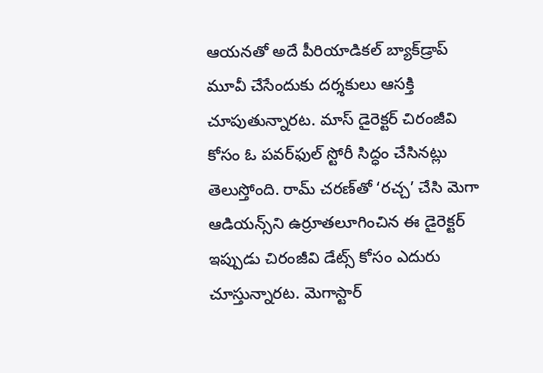ఆయనతో అదే పీరియాడికల్ బ్యాక్‌డ్రాప్ మూవీ చేసేందుకు దర్శకులు ఆసక్తి చూపుతున్నారట. మాస్ డైరెక్టర్ చిరంజీవి కోసం ఓ పవర్‌ఫుల్ స్టోరీ సిద్ధం చేసినట్లు తెలుస్తోంది. రామ్ చరణ్‌తో ‘రచ్చ’ చేసి మెగా ఆడియన్స్‌ని ఉర్రూతలూగించిన ఈ డైరెక్టర్ ఇప్పుడు చిరంజీవి డేట్స్ కోసం ఎదురు చూస్తున్నారట. మెగాస్టార్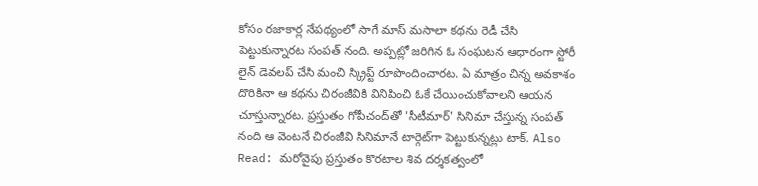కోసం రజాకార్ల నేపథ్యంలో సాగే మాస్ మసాలా కథను రెడీ చేసి పెట్టుకున్నారట సంపత్ నంది. అప్పట్లో జరిగిన ఓ సంఘటన ఆధారంగా స్టోరీ లైన్ డెవలప్ చేసి మంచి స్క్రిప్ట్ రూపొందించారట. ఏ మాత్రం చిన్న అవకాశం దొరికినా ఆ కథను చిరంజీవికి వినిపించి ఓకే చేయించుకోవాలని ఆయన చూస్తున్నారట. ప్రస్తుతం గోపీచంద్‌తో 'సీటీమార్' సినిమా చేస్తున్న సంపత్ నంది ఆ వెంటనే చిరంజీవి సినిమానే టార్గెట్‌గా పెట్టుకున్నట్లు టాక్. Also Read: మరోవైపు ప్రస్తుతం కొరటాల శివ దర్శకత్వంలో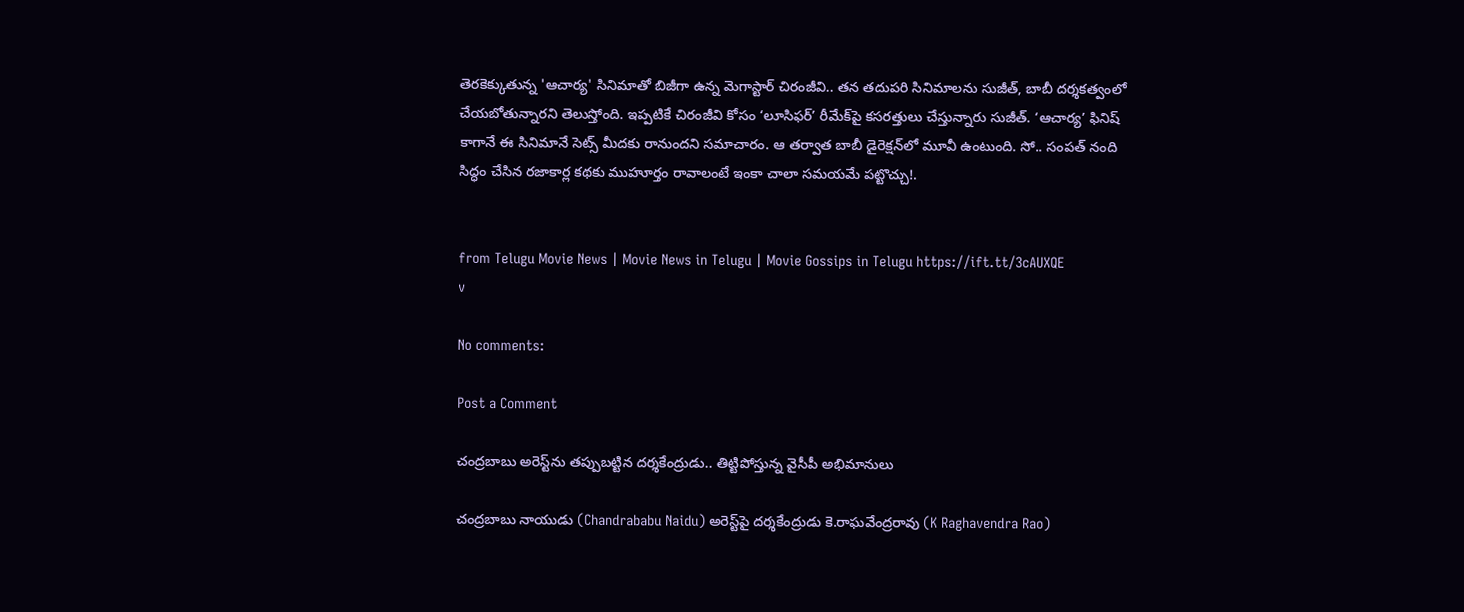తెరకెక్కుతున్న 'ఆచార్య' సినిమాతో బిజీగా ఉన్న మెగాస్టార్ చిరంజీవి.. తన తదుపరి సినిమాలను సుజీత్, బాబీ దర్శకత్వంలో చేయబోతున్నారని తెలుస్తోంది. ఇప్పటికే చిరంజీవి కోసం ‘లూసిఫర్’ రీమేక్‌పై కసరత్తులు చేస్తున్నారు సుజీత్. ‘ఆచార్య’ ఫినిష్ కాగానే ఈ సినిమానే సెట్స్ మీదకు రానుందని సమాచారం. ఆ తర్వాత బాబీ డైరెక్షన్‌లో మూవీ ఉంటుంది. సో.. సంపత్ నంది సిద్ధం చేసిన రజాకార్ల కథకు ముహూర్తం రావాలంటే ఇంకా చాలా సమయమే పట్టొచ్చు!.


from Telugu Movie News | Movie News in Telugu | Movie Gossips in Telugu https://ift.tt/3cAUXQE
v

No comments:

Post a Comment

చంద్రబాబు అరెస్ట్‌ను తప్పుబట్టిన దర్శకేంద్రుడు.. తిట్టిపోస్తున్న వైసీపీ అభిమానులు

చంద్రబాబు నాయుడు (Chandrababu Naidu) అరెస్ట్‌పై దర్శకేంద్రుడు కె.రాఘవేంద్రరావు (K Raghavendra Rao)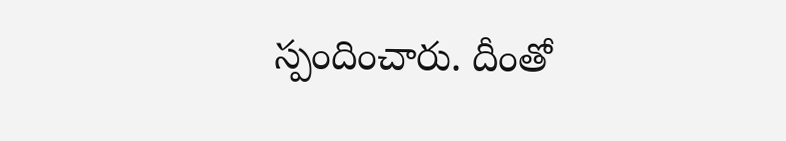స్పందించారు. దీంతో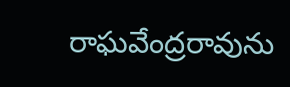రాఘవేంద్రరావును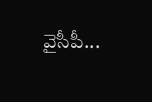వైసీపీ...